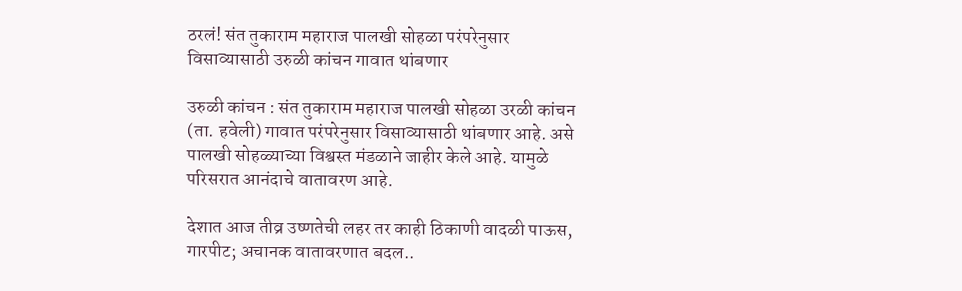ठरलं! संत तुकाराम महाराज पालखी सोहळा परंपरेनुसार विसाव्यासाठी उरुळी कांचन गावात थांबणार

उरुळी कांचन : संत तुकाराम महाराज पालखी सोहळा उरळी कांचन (ता. हवेली) गावात परंपरेनुसार विसाव्यासाठी थांबणार आहे. असे पालखी सोहळ्याच्या विश्वस्त मंडळाने जाहीर केले आहे. यामुळे परिसरात आनंदाचे वातावरण आहे.

देशात आज तीव्र उष्णतेची लहर तर काही ठिकाणी वादळी पाऊस, गारपीट; अचानक वातावरणात बदल..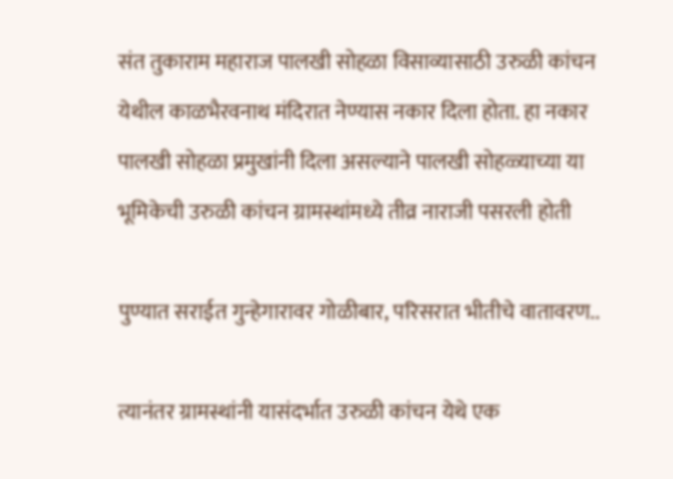संत तुकाराम महाराज पालखी सोहळा विसाव्यासाठी उरुळी कांचन येथील काळभैरवनाथ मंदिरात नेण्यास नकार दिला होता. हा नकार पालखी सोहळा प्रमुखांनी दिला असल्याने पालखी सोहळ्याच्या या भूमिकेची उरुळी कांचन ग्रामस्थांमध्ये तीव्र नाराजी पसरली होती

पुण्यात सराईत गुन्हेगारावर गोळीबार, परिसरात भीतीचे वातावरण..

त्यानंतर ग्रामस्थांनी यासंदर्भात उरुळी कांचन येथे एक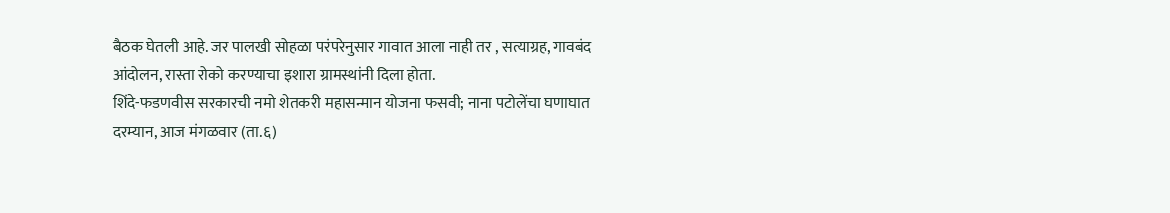बैठक घेतली आहे. जर पालखी सोहळा परंपरेनुसार गावात आला नाही तर , सत्याग्रह, गावबंद आंदोलन, रास्ता रोको करण्याचा इशारा ग्रामस्थांनी दिला होता.
शिंदे-फडणवीस सरकारची नमो शेतकरी महासन्मान योजना फसवी; नाना पटोलेंचा घणाघात
दरम्यान, आज मंगळवार (ता.६)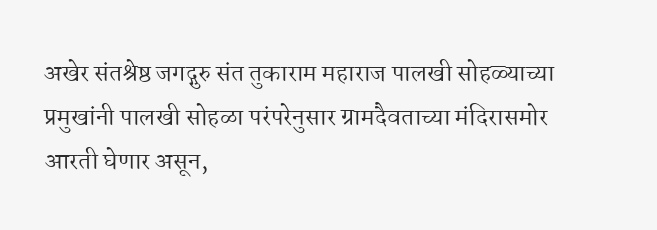अखेर संतश्रेष्ठ जगद्गुरु संत तुकाराम महाराज पालखी सोहळ्याच्या प्रमुखांनी पालखी सोहळा परंपरेनुसार ग्रामदैवताच्या मंदिरासमोर आरती घेणार असून,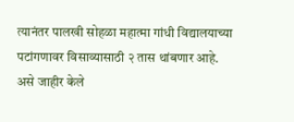त्यानंतर पालखी सोहळा महात्मा गांधी विद्यालयाच्या पटांगणावर विसाव्यासाठी २ तास थांबणार आहे. असे जाहीर केले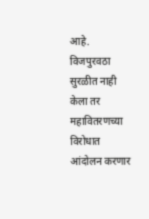आहे.
विजपुरवठा सुरळीत नाही केला तर महावितरणच्या विरोधात आंदोलन करणार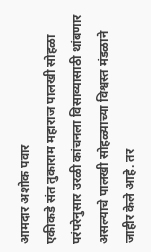आमदार अशोक पवार
एकीकडे संत तुकाराम महाराज पालखी सोहळा परंपरेनुसार उरळी कांचनला विसाव्यासाठी थांबणार असल्याचे पालखी सोहळ्याच्या विश्वस्त मंडळाने जाहीर केले आहे. तर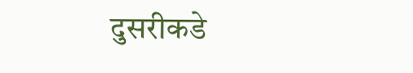दुसरीकडे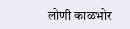लोणी काळभोर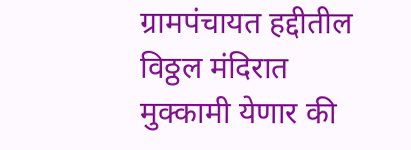ग्रामपंचायत हद्दीतील विठ्ठल मंदिरात मुक्कामी येणार की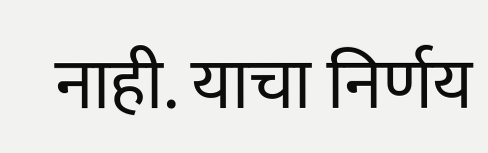नाही. याचा निर्णय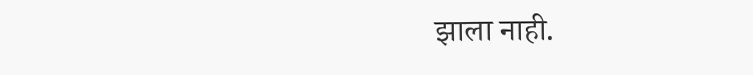झाला नाही.